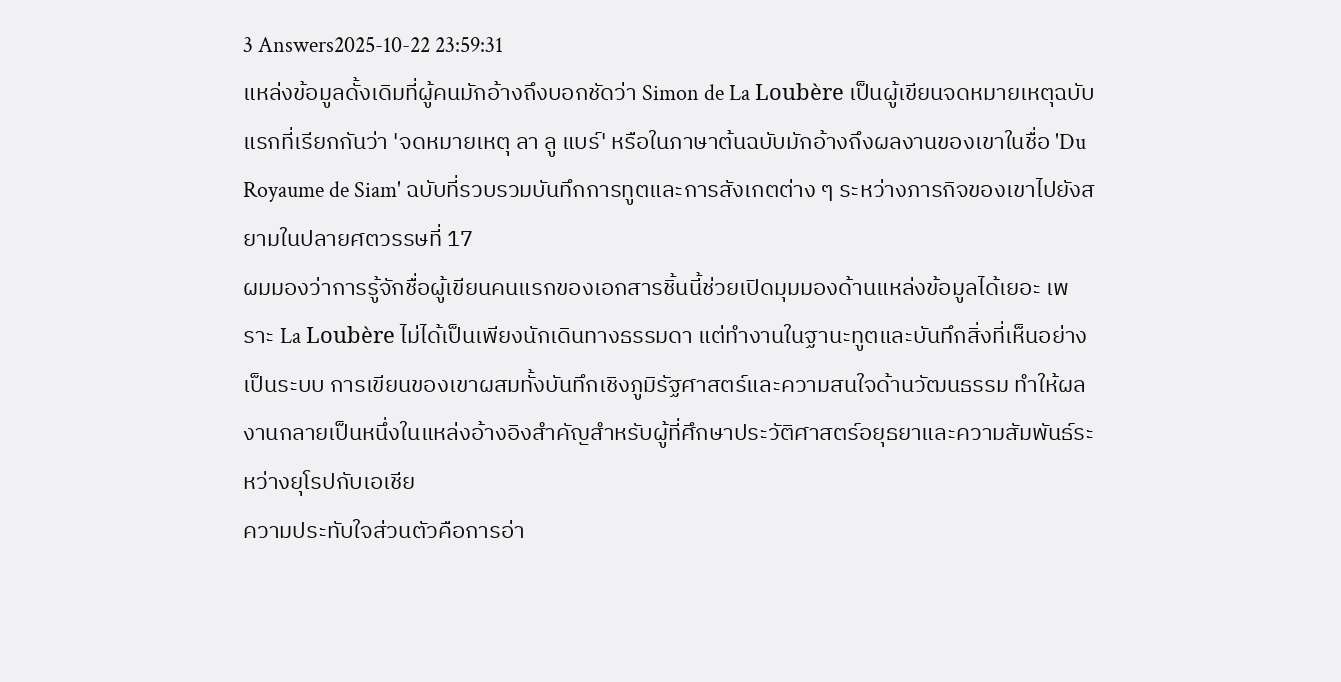3 Answers2025-10-22 23:59:31
แหล่งข้อมูลดั้งเดิมที่ผู้คนมักอ้างถึงบอกชัดว่า Simon de La Loubère เป็นผู้เขียนจดหมายเหตุฉบับแรกที่เรียกกันว่า 'จดหมายเหตุ ลา ลู แบร์' หรือในภาษาต้นฉบับมักอ้างถึงผลงานของเขาในชื่อ 'Du Royaume de Siam' ฉบับที่รวบรวมบันทึกการทูตและการสังเกตต่าง ๆ ระหว่างภารกิจของเขาไปยังสยามในปลายศตวรรษที่ 17
ผมมองว่าการรู้จักชื่อผู้เขียนคนแรกของเอกสารชิ้นนี้ช่วยเปิดมุมมองด้านแหล่งข้อมูลได้เยอะ เพราะ La Loubère ไม่ได้เป็นเพียงนักเดินทางธรรมดา แต่ทำงานในฐานะทูตและบันทึกสิ่งที่เห็นอย่างเป็นระบบ การเขียนของเขาผสมทั้งบันทึกเชิงภูมิรัฐศาสตร์และความสนใจด้านวัฒนธรรม ทำให้ผลงานกลายเป็นหนึ่งในแหล่งอ้างอิงสำคัญสำหรับผู้ที่ศึกษาประวัติศาสตร์อยุธยาและความสัมพันธ์ระหว่างยุโรปกับเอเชีย
ความประทับใจส่วนตัวคือการอ่า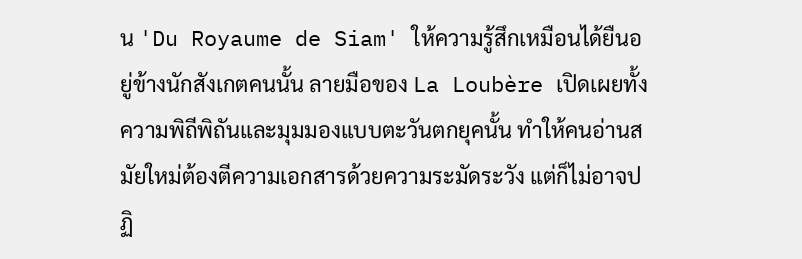น 'Du Royaume de Siam' ให้ความรู้สึกเหมือนได้ยืนอยู่ข้างนักสังเกตคนนั้น ลายมือของ La Loubère เปิดเผยทั้งความพิถีพิถันและมุมมองแบบตะวันตกยุคนั้น ทำให้คนอ่านสมัยใหม่ต้องตีความเอกสารด้วยความระมัดระวัง แต่ก็ไม่อาจปฏิ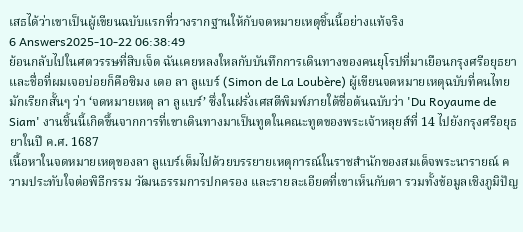เสธได้ว่าเขาเป็นผู้เขียนฉบับแรกที่วางรากฐานให้กับจดหมายเหตุชิ้นนี้อย่างแท้จริง
6 Answers2025-10-22 06:38:49
ย้อนกลับไปในศตวรรษที่สิบเจ็ด ฉันเคยหลงใหลกับบันทึกการเดินทางของคนยุโรปที่มาเยือนกรุงศรีอยุธยา และชื่อที่ผมเจอบ่อยก็คือซิมง เดอ ลา ลูแบร์ (Simon de La Loubère) ผู้เขียนจดหมายเหตุฉบับที่คนไทยมักเรียกสั้นๆ ว่า ‘จดหมายเหตุ ลา ลูแบร์’ ซึ่งในฝรั่งเศสตีพิมพ์ภายใต้ชื่อต้นฉบับว่า 'Du Royaume de Siam' งานชิ้นนี้เกิดขึ้นจากการที่เขาเดินทางมาเป็นทูตในคณะทูตของพระเจ้าหลุยส์ที่ 14 ไปยังกรุงศรีอยุธยาในปี ค.ศ. 1687
เนื้อหาในจดหมายเหตุของลา ลูแบร์เต็มไปด้วยบรรยายเหตุการณ์ในราชสำนักของสมเด็จพระนารายณ์ ความประทับใจต่อพิธีกรรม วัฒนธรรมการปกครอง และรายละเอียดที่เขาเห็นกับตา รวมทั้งข้อมูลเชิงภูมิปัญ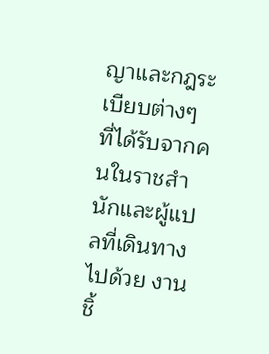ญาและกฎระเบียบต่างๆ ที่ได้รับจากคนในราชสำนักและผู้แปลที่เดินทางไปด้วย งานชิ้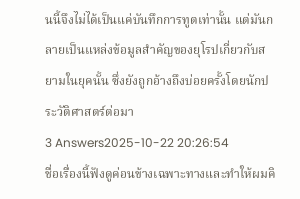นนี้จึงไม่ได้เป็นแค่บันทึกการทูตเท่านั้น แต่มันกลายเป็นแหล่งข้อมูลสำคัญของยุโรปเกี่ยวกับสยามในยุคนั้น ซึ่งยังถูกอ้างถึงบ่อยครั้งโดยนักประวัติศาสตร์ต่อมา
3 Answers2025-10-22 20:26:54
ชื่อเรื่องนี้ฟังดูค่อนข้างเฉพาะทางและทำให้ผมคิ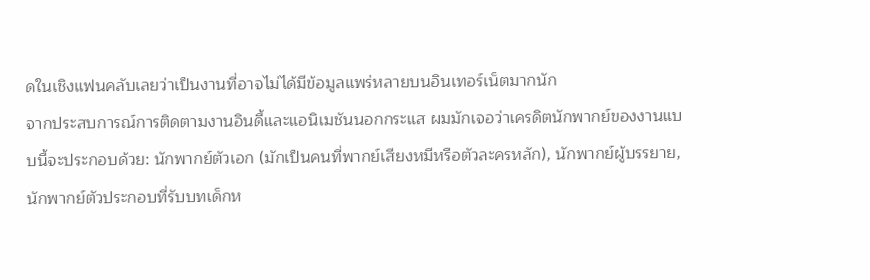ดในเชิงแฟนคลับเลยว่าเป็นงานที่อาจไม่ได้มีข้อมูลแพร่หลายบนอินเทอร์เน็ตมากนัก
จากประสบการณ์การติดตามงานอินดี้และแอนิเมชันนอกกระแส ผมมักเจอว่าเครดิตนักพากย์ของงานแบบนี้จะประกอบด้วย: นักพากย์ตัวเอก (มักเป็นคนที่พากย์เสียงหมีหรือตัวละครหลัก), นักพากย์ผู้บรรยาย, นักพากย์ตัวประกอบที่รับบทเด็กห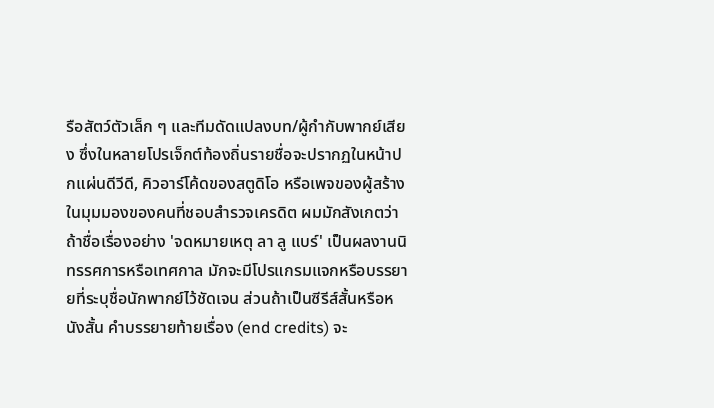รือสัตว์ตัวเล็ก ๆ และทีมดัดแปลงบท/ผู้กำกับพากย์เสียง ซึ่งในหลายโปรเจ็กต์ท้องถิ่นรายชื่อจะปรากฏในหน้าปกแผ่นดีวีดี, คิวอาร์โค้ดของสตูดิโอ หรือเพจของผู้สร้าง
ในมุมมองของคนที่ชอบสำรวจเครดิต ผมมักสังเกตว่าถ้าชื่อเรื่องอย่าง 'จดหมายเหตุ ลา ลู แบร์' เป็นผลงานนิทรรศการหรือเทศกาล มักจะมีโปรแกรมแจกหรือบรรยายที่ระบุชื่อนักพากย์ไว้ชัดเจน ส่วนถ้าเป็นซีรีส์สั้นหรือหนังสั้น คำบรรยายท้ายเรื่อง (end credits) จะ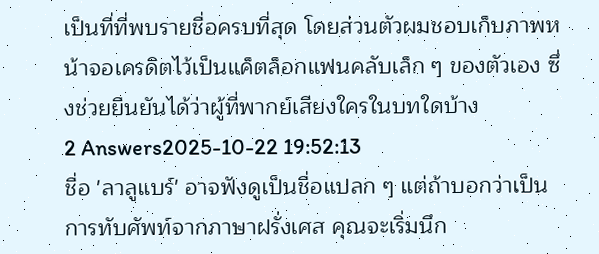เป็นที่ที่พบรายชื่อครบที่สุด โดยส่วนตัวผมชอบเก็บภาพหน้าจอเครดิตไว้เป็นแค็ตล็อกแฟนคลับเล็ก ๆ ของตัวเอง ซึ่งช่วยยืนยันได้ว่าผู้ที่พากย์เสียงใครในบทใดบ้าง
2 Answers2025-10-22 19:52:13
ชื่อ 'ลาลูแบร์' อาจฟังดูเป็นชื่อแปลก ๆ แต่ถ้าบอกว่าเป็นการทับศัพท์จากภาษาฝรั่งเศส คุณจะเริ่มนึก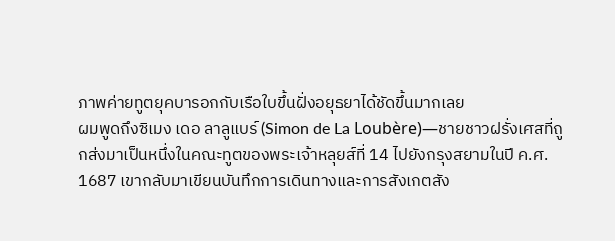ภาพค่ายทูตยุคบารอกกับเรือใบขึ้นฝั่งอยุธยาได้ชัดขึ้นมากเลย
ผมพูดถึงซิเมง เดอ ลาลูแบร์ (Simon de La Loubère)—ชายชาวฝรั่งเศสที่ถูกส่งมาเป็นหนึ่งในคณะทูตของพระเจ้าหลุยส์ที่ 14 ไปยังกรุงสยามในปี ค.ศ. 1687 เขากลับมาเขียนบันทึกการเดินทางและการสังเกตสัง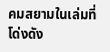คมสยามในเล่มที่โด่งดัง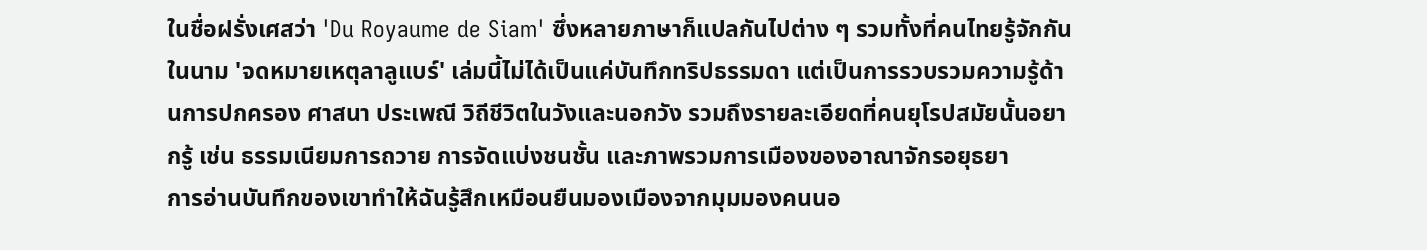ในชื่อฝรั่งเศสว่า 'Du Royaume de Siam' ซึ่งหลายภาษาก็แปลกันไปต่าง ๆ รวมทั้งที่คนไทยรู้จักกันในนาม 'จดหมายเหตุลาลูแบร์' เล่มนี้ไม่ได้เป็นแค่บันทึกทริปธรรมดา แต่เป็นการรวบรวมความรู้ด้านการปกครอง ศาสนา ประเพณี วิถีชีวิตในวังและนอกวัง รวมถึงรายละเอียดที่คนยุโรปสมัยนั้นอยากรู้ เช่น ธรรมเนียมการถวาย การจัดแบ่งชนชั้น และภาพรวมการเมืองของอาณาจักรอยุธยา
การอ่านบันทึกของเขาทำให้ฉันรู้สึกเหมือนยืนมองเมืองจากมุมมองคนนอ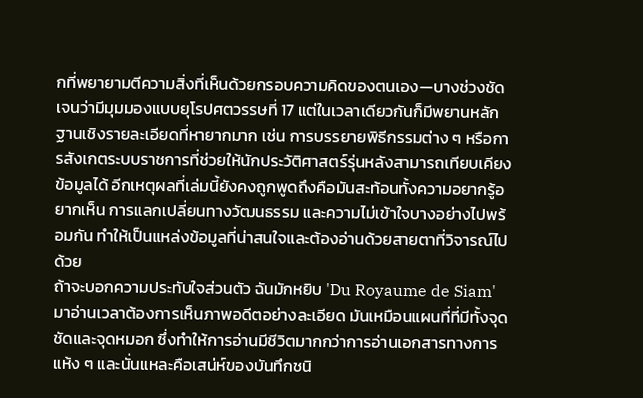กที่พยายามตีความสิ่งที่เห็นด้วยกรอบความคิดของตนเอง—บางช่วงชัดเจนว่ามีมุมมองแบบยุโรปศตวรรษที่ 17 แต่ในเวลาเดียวกันก็มีพยานหลักฐานเชิงรายละเอียดที่หายากมาก เช่น การบรรยายพิธีกรรมต่าง ๆ หรือการสังเกตระบบราชการที่ช่วยให้นักประวัติศาสตร์รุ่นหลังสามารถเทียบเคียงข้อมูลได้ อีกเหตุผลที่เล่มนี้ยังคงถูกพูดถึงคือมันสะท้อนทั้งความอยากรู้อยากเห็น การแลกเปลี่ยนทางวัฒนธรรม และความไม่เข้าใจบางอย่างไปพร้อมกัน ทำให้เป็นแหล่งข้อมูลที่น่าสนใจและต้องอ่านด้วยสายตาที่วิจารณ์ไปด้วย
ถ้าจะบอกความประทับใจส่วนตัว ฉันมักหยิบ 'Du Royaume de Siam' มาอ่านเวลาต้องการเห็นภาพอดีตอย่างละเอียด มันเหมือนแผนที่ที่มีทั้งจุดชัดและจุดหมอก ซึ่งทำให้การอ่านมีชีวิตมากกว่าการอ่านเอกสารทางการแห้ง ๆ และนั่นแหละคือเสน่ห์ของบันทึกชนิ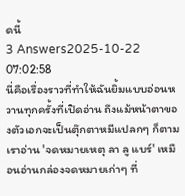ดนี้
3 Answers2025-10-22 07:02:58
นี่คือเรื่องราวที่ทำให้ฉันยิ้มแบบอ่อนหวานทุกครั้งที่เปิดอ่าน ถึงแม้หน้าตาของตัวเอกจะเป็นตุ๊กตาหมีแปลกๆ ก็ตาม
เราอ่าน 'จดหมายเหตุ ลา ลู แบร์' เหมือนอ่านกล่องจดหมายเก่าๆ ที่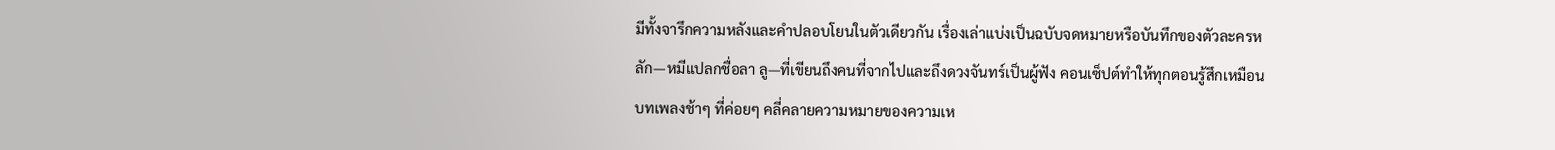มีทั้งจารึกความหลังและคำปลอบโยนในตัวเดียวกัน เรื่องเล่าแบ่งเป็นฉบับจดหมายหรือบันทึกของตัวละครหลัก—หมีแปลกชื่อลา ลู—ที่เขียนถึงคนที่จากไปและถึงดวงจันทร์เป็นผู้ฟัง คอนเซ็ปต์ทำให้ทุกตอนรู้สึกเหมือนบทเพลงช้าๆ ที่ค่อยๆ คลี่คลายความหมายของความเห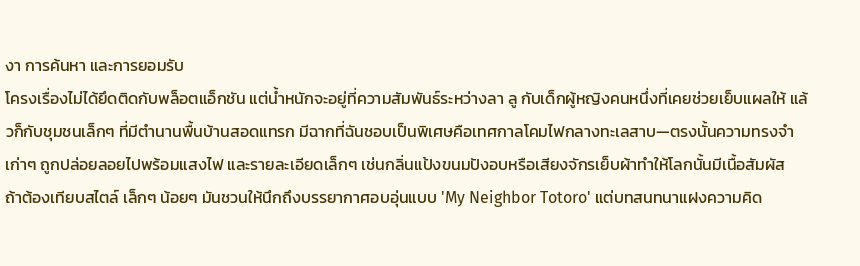งา การค้นหา และการยอมรับ
โครงเรื่องไม่ได้ยึดติดกับพล็อตแอ็กชัน แต่น้ำหนักจะอยู่ที่ความสัมพันธ์ระหว่างลา ลู กับเด็กผู้หญิงคนหนึ่งที่เคยช่วยเย็บแผลให้ แล้วก็กับชุมชนเล็กๆ ที่มีตำนานพื้นบ้านสอดแทรก มีฉากที่ฉันชอบเป็นพิเศษคือเทศกาลโคมไฟกลางทะเลสาบ—ตรงนั้นความทรงจำเก่าๆ ถูกปล่อยลอยไปพร้อมแสงไฟ และรายละเอียดเล็กๆ เช่นกลิ่นแป้งขนมปังอบหรือเสียงจักรเย็บผ้าทำให้โลกนั้นมีเนื้อสัมผัส
ถ้าต้องเทียบสไตล์ เล็กๆ น้อยๆ มันชวนให้นึกถึงบรรยากาศอบอุ่นแบบ 'My Neighbor Totoro' แต่บทสนทนาแฝงความคิด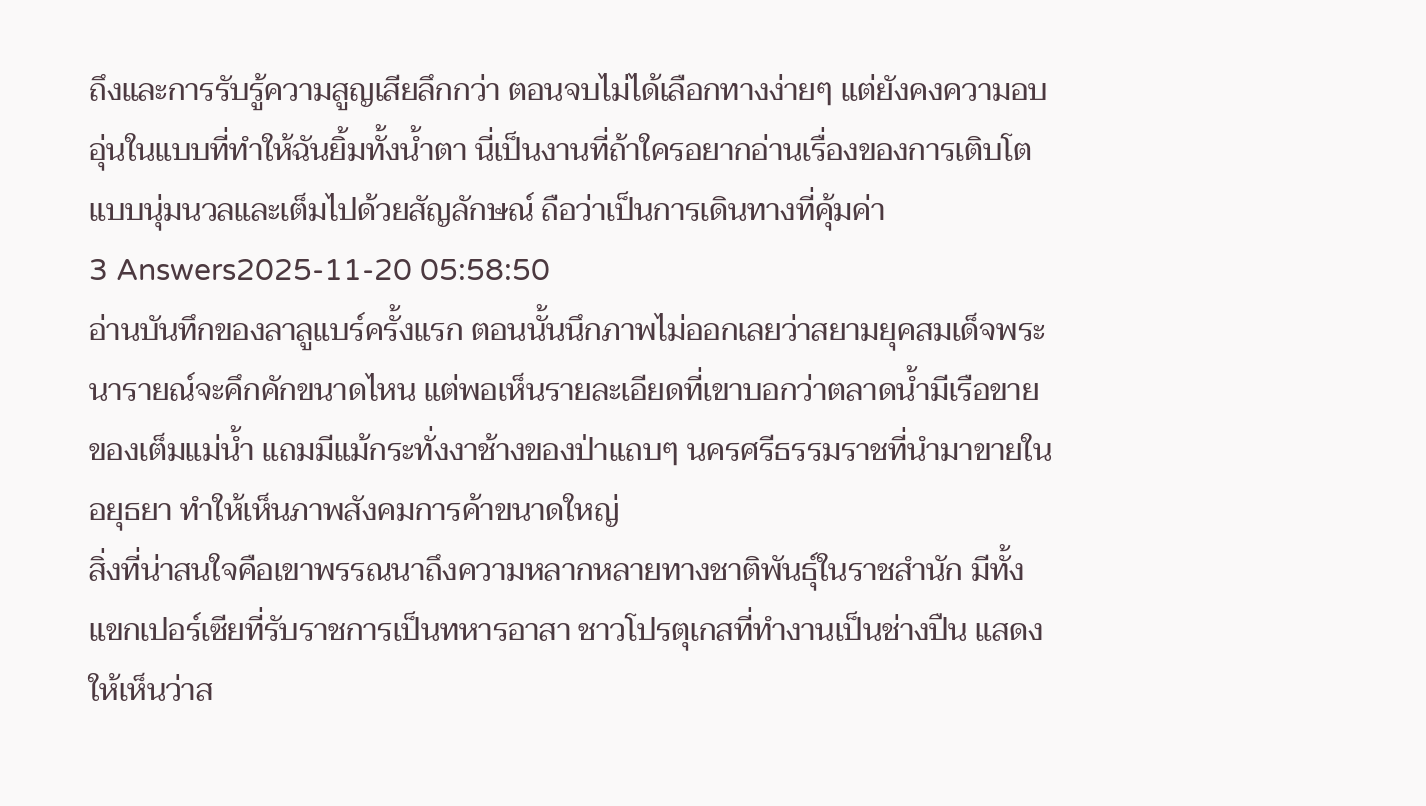ถึงและการรับรู้ความสูญเสียลึกกว่า ตอนจบไม่ได้เลือกทางง่ายๆ แต่ยังคงความอบอุ่นในแบบที่ทำให้ฉันยิ้มทั้งน้ำตา นี่เป็นงานที่ถ้าใครอยากอ่านเรื่องของการเติบโตแบบนุ่มนวลและเต็มไปด้วยสัญลักษณ์ ถือว่าเป็นการเดินทางที่คุ้มค่า
3 Answers2025-11-20 05:58:50
อ่านบันทึกของลาลูแบร์ครั้งแรก ตอนนั้นนึกภาพไม่ออกเลยว่าสยามยุคสมเด็จพระนารายณ์จะคึกคักขนาดไหน แต่พอเห็นรายละเอียดที่เขาบอกว่าตลาดน้ำมีเรือขายของเต็มแม่น้ำ แถมมีแม้กระทั่งงาช้างของป่าแถบๆ นครศรีธรรมราชที่นำมาขายในอยุธยา ทำให้เห็นภาพสังคมการค้าขนาดใหญ่
สิ่งที่น่าสนใจคือเขาพรรณนาถึงความหลากหลายทางชาติพันธุ์ในราชสำนัก มีทั้งแขกเปอร์เซียที่รับราชการเป็นทหารอาสา ชาวโปรตุเกสที่ทำงานเป็นช่างปืน แสดงให้เห็นว่าส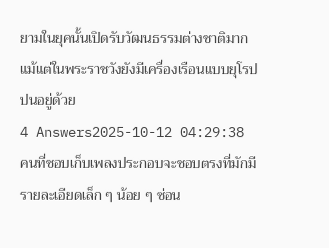ยามในยุคนั้นเปิดรับวัฒนธรรมต่างชาติมาก แม้แต่ในพระราชวังยังมีเครื่องเรือนแบบยุโรปปนอยู่ด้วย
4 Answers2025-10-12 04:29:38
คนที่ชอบเก็บเพลงประกอบจะชอบตรงที่มักมีรายละเอียดเล็ก ๆ น้อย ๆ ซ่อน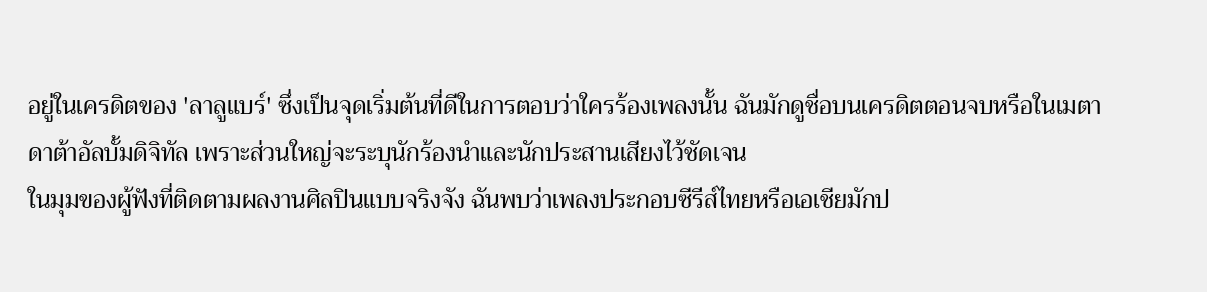อยู่ในเครดิตของ 'ลาลูแบร์' ซึ่งเป็นจุดเริ่มต้นที่ดีในการตอบว่าใครร้องเพลงนั้น ฉันมักดูชื่อบนเครดิตตอนจบหรือในเมตาดาต้าอัลบั้มดิจิทัล เพราะส่วนใหญ่จะระบุนักร้องนำและนักประสานเสียงไว้ชัดเจน
ในมุมของผู้ฟังที่ติดตามผลงานศิลปินแบบจริงจัง ฉันพบว่าเพลงประกอบซีรีส์ไทยหรือเอเชียมักป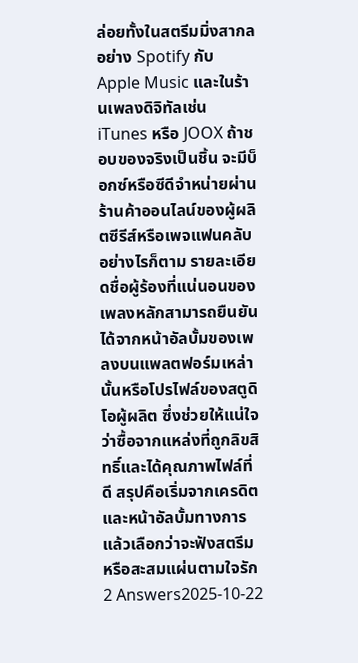ล่อยทั้งในสตรีมมิ่งสากลอย่าง Spotify กับ Apple Music และในร้านเพลงดิจิทัลเช่น iTunes หรือ JOOX ถ้าชอบของจริงเป็นชิ้น จะมีบ็อกซ์หรือซีดีจำหน่ายผ่านร้านค้าออนไลน์ของผู้ผลิตซีรีส์หรือเพจแฟนคลับ อย่างไรก็ตาม รายละเอียดชื่อผู้ร้องที่แน่นอนของเพลงหลักสามารถยืนยันได้จากหน้าอัลบั้มของเพลงบนแพลตฟอร์มเหล่านั้นหรือโปรไฟล์ของสตูดิโอผู้ผลิต ซึ่งช่วยให้แน่ใจว่าซื้อจากแหล่งที่ถูกลิขสิทธิ์และได้คุณภาพไฟล์ที่ดี สรุปคือเริ่มจากเครดิตและหน้าอัลบั้มทางการ แล้วเลือกว่าจะฟังสตรีมหรือสะสมแผ่นตามใจรัก
2 Answers2025-10-22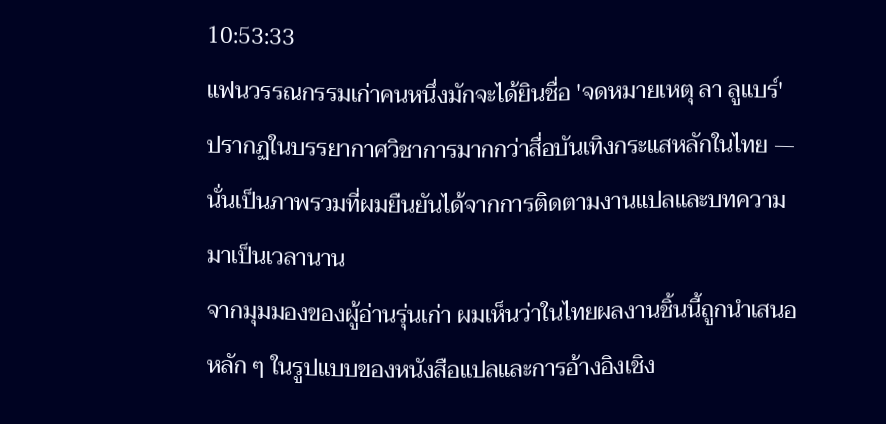10:53:33
แฟนวรรณกรรมเก่าคนหนึ่งมักจะได้ยินชื่อ 'จดหมายเหตุ ลา ลูแบร์' ปรากฏในบรรยากาศวิชาการมากกว่าสื่อบันเทิงกระแสหลักในไทย — นั่นเป็นภาพรวมที่ผมยืนยันได้จากการติดตามงานแปลและบทความมาเป็นเวลานาน
จากมุมมองของผู้อ่านรุ่นเก่า ผมเห็นว่าในไทยผลงานชิ้นนี้ถูกนำเสนอหลัก ๆ ในรูปแบบของหนังสือแปลและการอ้างอิงเชิง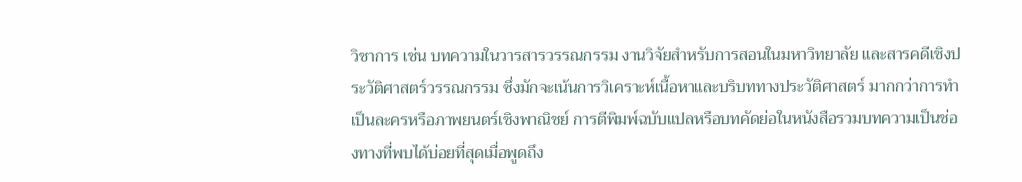วิชาการ เช่น บทความในวารสารวรรณกรรม งานวิจัยสำหรับการสอนในมหาวิทยาลัย และสารคดีเชิงประวัติศาสตร์วรรณกรรม ซึ่งมักจะเน้นการวิเคราะห์เนื้อหาและบริบททางประวัติศาสตร์ มากกว่าการทำเป็นละครหรือภาพยนตร์เชิงพาณิชย์ การตีพิมพ์ฉบับแปลหรือบทคัดย่อในหนังสือรวมบทความเป็นช่องทางที่พบได้บ่อยที่สุดเมื่อพูดถึง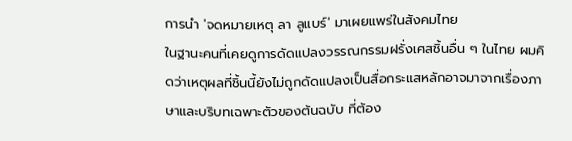การนำ 'จดหมายเหตุ ลา ลูแบร์' มาเผยแพร่ในสังคมไทย
ในฐานะคนที่เคยดูการดัดแปลงวรรณกรรมฝรั่งเศสชิ้นอื่น ๆ ในไทย ผมคิดว่าเหตุผลที่ชิ้นนี้ยังไม่ถูกดัดแปลงเป็นสื่อกระแสหลักอาจมาจากเรื่องภาษาและบริบทเฉพาะตัวของต้นฉบับ ที่ต้อง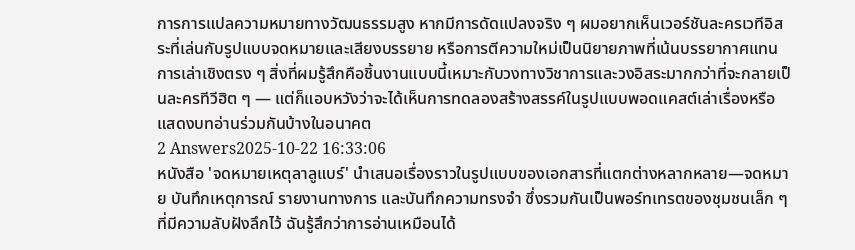การการแปลความหมายทางวัฒนธรรมสูง หากมีการดัดแปลงจริง ๆ ผมอยากเห็นเวอร์ชันละครเวทีอิสระที่เล่นกับรูปแบบจดหมายและเสียงบรรยาย หรือการตีความใหม่เป็นนิยายภาพที่เน้นบรรยากาศแทนการเล่าเชิงตรง ๆ สิ่งที่ผมรู้สึกคือชิ้นงานแบบนี้เหมาะกับวงทางวิชาการและวงอิสระมากกว่าที่จะกลายเป็นละครทีวีฮิต ๆ — แต่ก็แอบหวังว่าจะได้เห็นการทดลองสร้างสรรค์ในรูปแบบพอดแคสต์เล่าเรื่องหรือแสดงบทอ่านร่วมกันบ้างในอนาคต
2 Answers2025-10-22 16:33:06
หนังสือ 'จดหมายเหตุลาลูแบร์' นำเสนอเรื่องราวในรูปแบบของเอกสารที่แตกต่างหลากหลาย—จดหมาย บันทึกเหตุการณ์ รายงานทางการ และบันทึกความทรงจำ ซึ่งรวมกันเป็นพอร์ทเทรตของชุมชนเล็ก ๆ ที่มีความลับฝังลึกไว้ ฉันรู้สึกว่าการอ่านเหมือนได้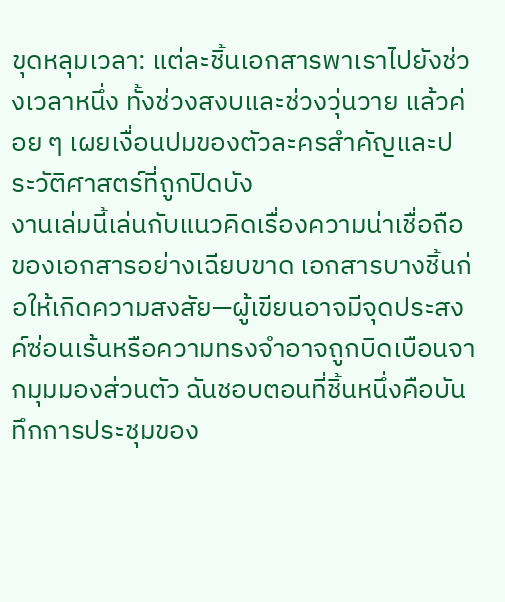ขุดหลุมเวลา: แต่ละชิ้นเอกสารพาเราไปยังช่วงเวลาหนึ่ง ทั้งช่วงสงบและช่วงวุ่นวาย แล้วค่อย ๆ เผยเงื่อนปมของตัวละครสำคัญและประวัติศาสตร์ที่ถูกปิดบัง
งานเล่มนี้เล่นกับแนวคิดเรื่องความน่าเชื่อถือของเอกสารอย่างเฉียบขาด เอกสารบางชิ้นก่อให้เกิดความสงสัย—ผู้เขียนอาจมีจุดประสงค์ซ่อนเร้นหรือความทรงจำอาจถูกบิดเบือนจากมุมมองส่วนตัว ฉันชอบตอนที่ชิ้นหนึ่งคือบันทึกการประชุมของ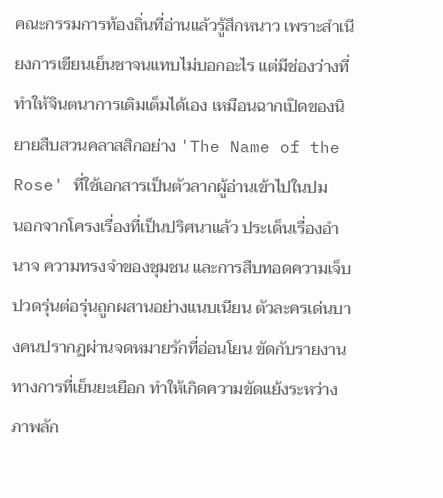คณะกรรมการท้องถิ่นที่อ่านแล้วรู้สึกหนาว เพราะสำเนียงการเขียนเย็นชาจนแทบไม่บอกอะไร แต่มีช่องว่างที่ทำให้จินตนาการเติมเต็มได้เอง เหมือนฉากเปิดของนิยายสืบสวนคลาสสิกอย่าง 'The Name of the Rose' ที่ใช้เอกสารเป็นตัวลากผู้อ่านเข้าไปในปม
นอกจากโครงเรื่องที่เป็นปริศนาแล้ว ประเด็นเรื่องอำนาจ ความทรงจำของชุมชน และการสืบทอดความเจ็บปวดรุ่นต่อรุ่นถูกผสานอย่างแนบเนียน ตัวละครเด่นบางคนปรากฏผ่านจดหมายรักที่อ่อนโยน ขัดกับรายงานทางการที่เย็นยะเยือก ทำให้เกิดความขัดแย้งระหว่างภาพลัก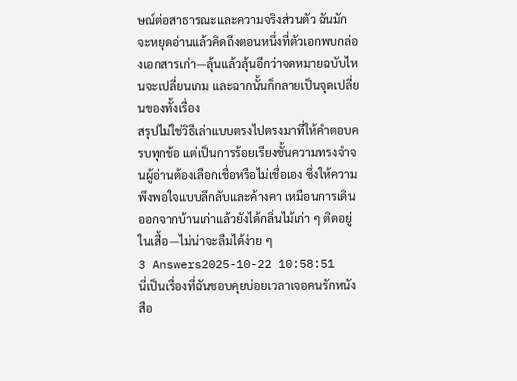ษณ์ต่อสาธารณะและความจริงส่วนตัว ฉันมักจะหยุดอ่านแล้วคิดถึงตอนหนึ่งที่ตัวเอกพบกล่องเอกสารเก่า—ลุ้นแล้วลุ้นอีกว่าจดหมายฉบับไหนจะเปลี่ยนเกม และฉากนั้นก็กลายเป็นจุดเปลี่ยนของทั้งเรื่อง
สรุปไม่ใช่วิธีเล่าแบบตรงไปตรงมาที่ให้คำตอบครบทุกข้อ แต่เป็นการร้อยเรียงชั้นความทรงจำจนผู้อ่านต้องเลือกเชื่อหรือไม่เชื่อเอง ซึ่งให้ความพึงพอใจแบบลึกลับและค้างคา เหมือนการเดินออกจากบ้านเก่าแล้วยังได้กลิ่นไม้เก่า ๆ ติดอยู่ในเสื้อ—ไม่น่าจะลืมได้ง่าย ๆ
3 Answers2025-10-22 10:58:51
นี่เป็นเรื่องที่ฉันชอบคุยบ่อยเวลาเจอคนรักหนังสือ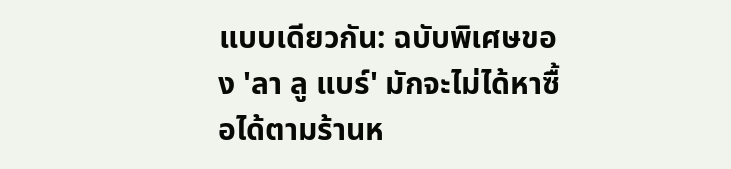แบบเดียวกัน: ฉบับพิเศษของ 'ลา ลู แบร์' มักจะไม่ได้หาซื้อได้ตามร้านห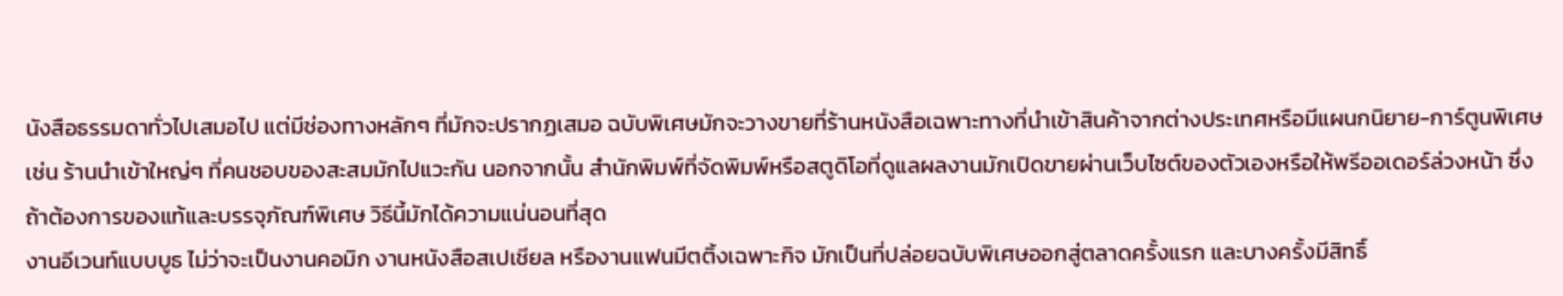นังสือธรรมดาทั่วไปเสมอไป แต่มีช่องทางหลักๆ ที่มักจะปรากฏเสมอ ฉบับพิเศษมักจะวางขายที่ร้านหนังสือเฉพาะทางที่นำเข้าสินค้าจากต่างประเทศหรือมีแผนกนิยาย-การ์ตูนพิเศษ เช่น ร้านนำเข้าใหญ่ๆ ที่คนชอบของสะสมมักไปแวะกัน นอกจากนั้น สำนักพิมพ์ที่จัดพิมพ์หรือสตูดิโอที่ดูแลผลงานมักเปิดขายผ่านเว็บไซต์ของตัวเองหรือให้พรีออเดอร์ล่วงหน้า ซึ่งถ้าต้องการของแท้และบรรจุภัณฑ์พิเศษ วิธีนี้มักได้ความแน่นอนที่สุด
งานอีเวนท์แบบบูธ ไม่ว่าจะเป็นงานคอมิก งานหนังสือสเปเชียล หรืองานแฟนมีตติ้งเฉพาะกิจ มักเป็นที่ปล่อยฉบับพิเศษออกสู่ตลาดครั้งแรก และบางครั้งมีสิทธิ์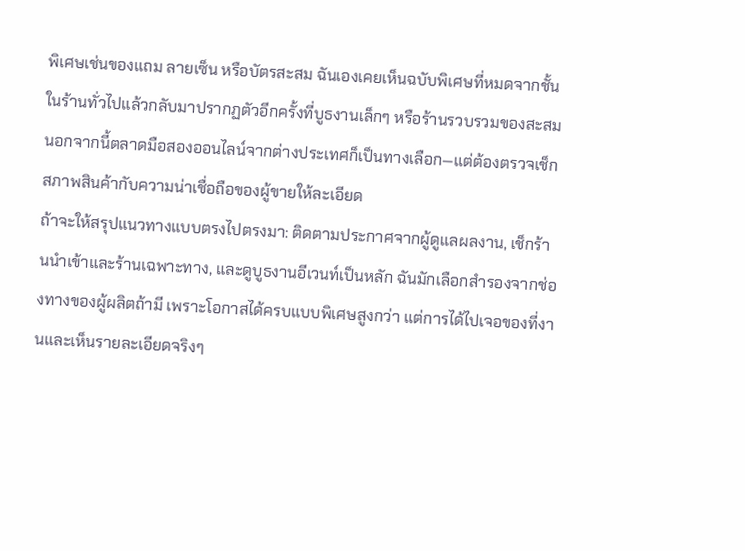พิเศษเช่นของแถม ลายเซ็น หรือบัตรสะสม ฉันเองเคยเห็นฉบับพิเศษที่หมดจากชั้นในร้านทั่วไปแล้วกลับมาปรากฏตัวอีกครั้งที่บูธงานเล็กๆ หรือร้านรวบรวมของสะสม นอกจากนี้ตลาดมือสองออนไลน์จากต่างประเทศก็เป็นทางเลือก—แต่ต้องตรวจเช็กสภาพสินค้ากับความน่าเชื่อถือของผู้ขายให้ละเอียด
ถ้าจะให้สรุปแนวทางแบบตรงไปตรงมา: ติดตามประกาศจากผู้ดูแลผลงาน, เช็กร้านนำเข้าและร้านเฉพาะทาง, และดูบูธงานอีเวนท์เป็นหลัก ฉันมักเลือกสำรองจากช่องทางของผู้ผลิตถ้ามี เพราะโอกาสได้ครบแบบพิเศษสูงกว่า แต่การได้ไปเจอของที่งานและเห็นรายละเอียดจริงๆ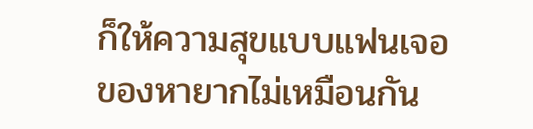ก็ให้ความสุขแบบแฟนเจอของหายากไม่เหมือนกัน